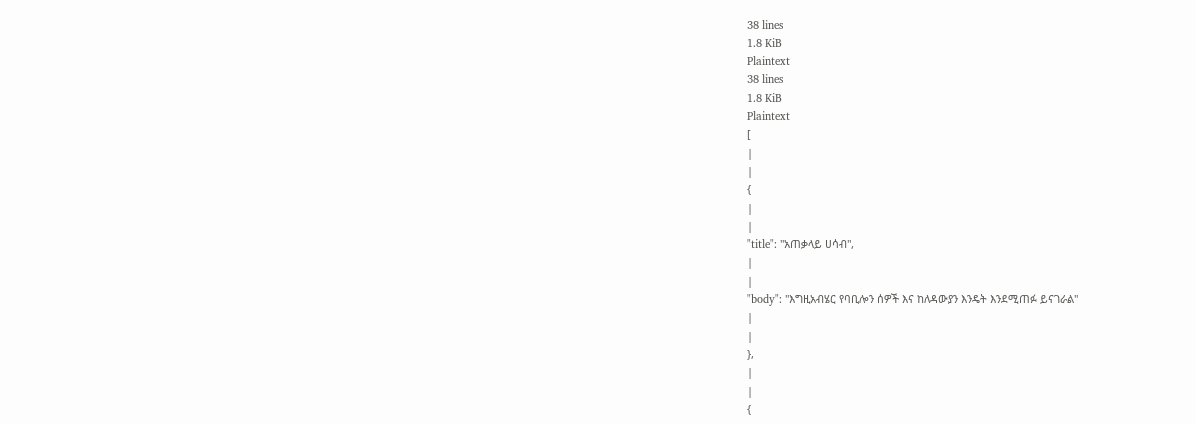38 lines
1.8 KiB
Plaintext
38 lines
1.8 KiB
Plaintext
[
|
|
{
|
|
"title": "አጠቃላይ ሀሳብ",
|
|
"body": "እግዚአብሄር የባቢሎን ሰዎች እና ከለዳውያን እንዴት እንደሚጠፉ ይናገራል"
|
|
},
|
|
{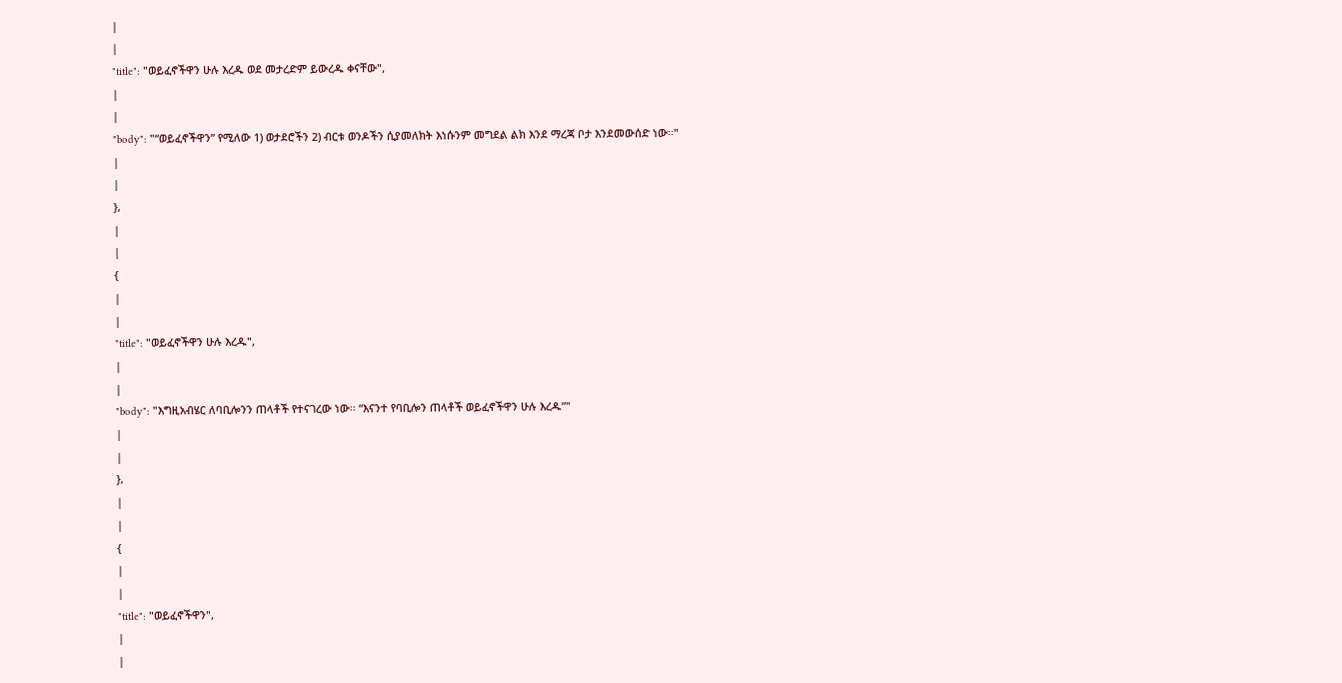|
|
"title": "ወይፈኖችዋን ሁሉ እረዱ ወደ መታረድም ይውረዱ ቀናቸው",
|
|
"body": "“ወይፈኖችዋን” የሚለው 1) ወታደሮችን 2) ብርቱ ወንዶችን ሲያመለክት እነሱንም መግደል ልክ እንደ ማረጃ ቦታ እንደመውሰድ ነው፡፡"
|
|
},
|
|
{
|
|
"title": "ወይፈኖችዋን ሁሉ እረዱ",
|
|
"body": "እግዚአብሄር ለባቢሎንን ጠላቶች የተናገረው ነው፡፡ “እናንተ የባቢሎን ጠላቶች ወይፈኖችዋን ሁሉ እረዱ”"
|
|
},
|
|
{
|
|
"title": "ወይፈኖችዋን",
|
|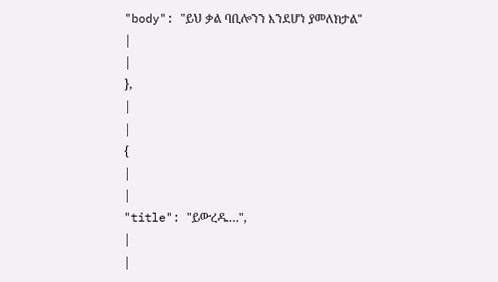"body": "ይህ ቃል ባቢሎንን እንደሆነ ያመለክታል"
|
|
},
|
|
{
|
|
"title": "ይውረዱ…",
|
|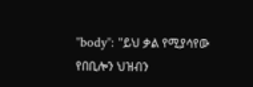"body": "ይህ ቃል የሚያሳየው የበቢሎን ህዝብን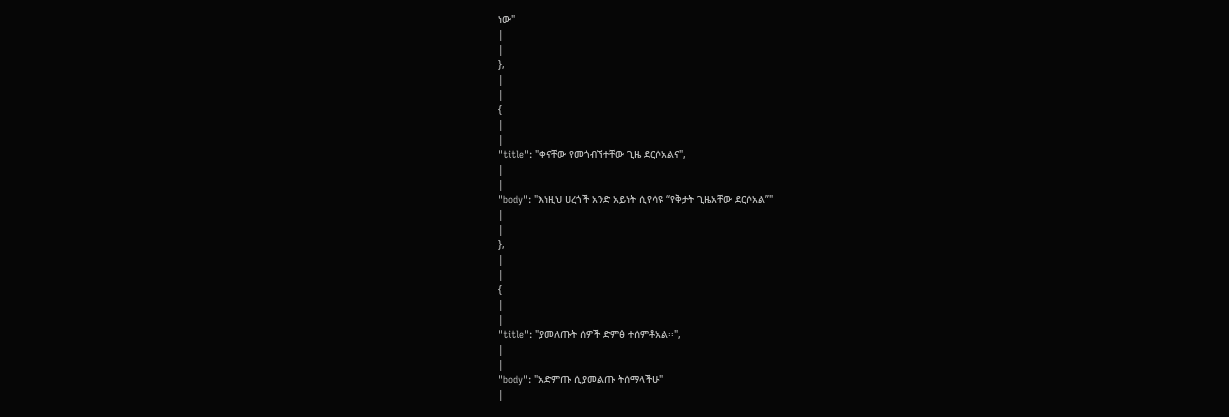ነው"
|
|
},
|
|
{
|
|
"title": "ቀናቸው የመጎብኘተቸው ጊዜ ደርሶአልና",
|
|
"body": "እነዚህ ሀረጎች አንድ አይነት ሲየሳዩ “የቅታት ጊዜአቸው ደርሶአል”"
|
|
},
|
|
{
|
|
"title": "ያመለጡት ሰዎች ድምፅ ተሰምቶአል፡፡",
|
|
"body": "አድምጡ ሲያመልጡ ትሰማላችሁ"
|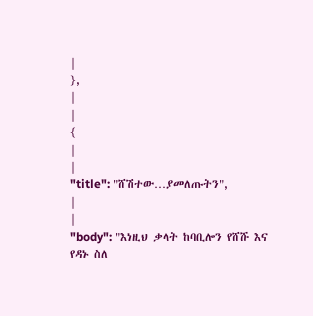|
},
|
|
{
|
|
"title": "ሸሽተው…ያመለጡትን",
|
|
"body": "እነዚህ ቃላት ከባቢሎን የሸሹ እና የዳኑ ስለ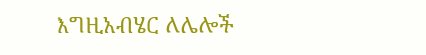እግዚአብሄር ለሌሎች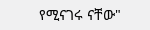የሚናገሩ ናቸው"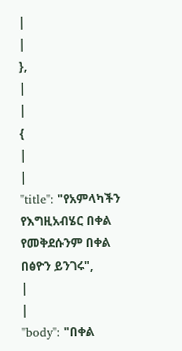|
|
},
|
|
{
|
|
"title": "የአምላካችን የእግዚአብሄር በቀል የመቅደሱንም በቀል በፅዮን ይንገሩ",
|
|
"body": "በቀል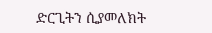ድርጊትን ሲያመለክት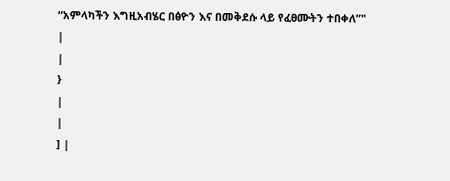“አምላካችን እግዚአብሄር በፅዮን እና በመቅደሱ ላይ የፈፀሙትን ተበቀለ”"
|
|
}
|
|
] |